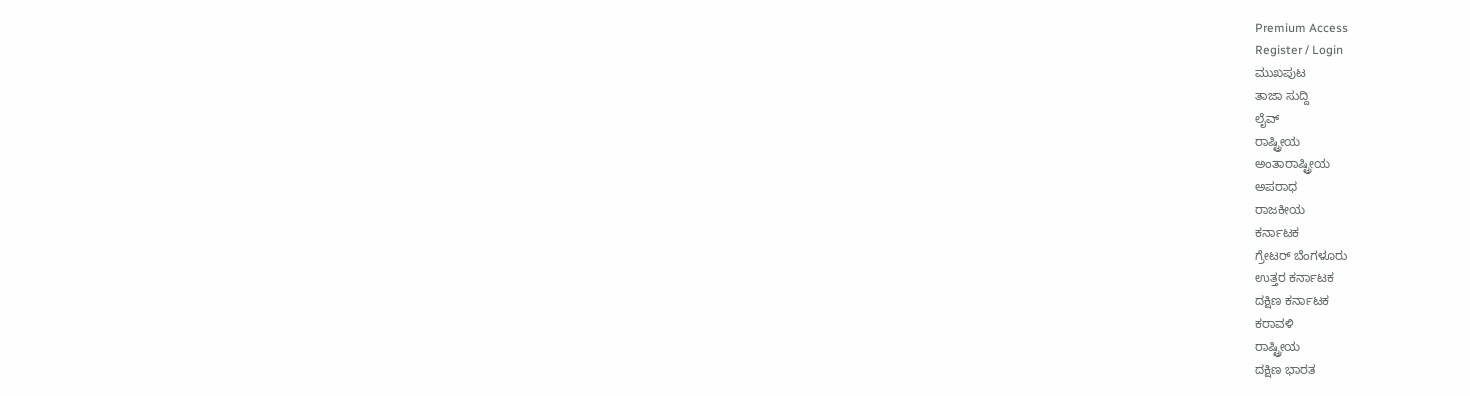Premium Access
Register / Login
ಮುಖಪುಟ
ತಾಜಾ ಸುದ್ದಿ
ಲೈವ್
ರಾಷ್ಟ್ರೀಯ
ಅಂತಾರಾಷ್ಟ್ರೀಯ
ಅಪರಾಧ
ರಾಜಕೀಯ
ಕರ್ನಾಟಕ
ಗ್ರೇಟರ್ ಬೆಂಗಳೂರು
ಉತ್ತರ ಕರ್ನಾಟಕ
ದಕ್ಷಿಣ ಕರ್ನಾಟಕ
ಕರಾವಳಿ
ರಾಷ್ಟ್ರೀಯ
ದಕ್ಷಿಣ ಭಾರತ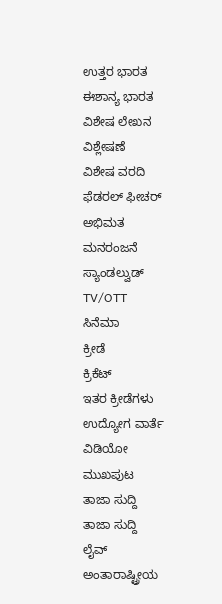ಉತ್ತರ ಭಾರತ
ಈಶಾನ್ಯ ಭಾರತ
ವಿಶೇಷ ಲೇಖನ
ವಿಶ್ಲೇಷಣೆ
ವಿಶೇಷ ವರದಿ
ಫೆಡರಲ್ ಫೀಚರ್
ಅಭಿಮತ
ಮನರಂಜನೆ
ಸ್ಯಾಂಡಲ್ವುಡ್
TV/OTT
ಸಿನೆಮಾ
ಕ್ರೀಡೆ
ಕ್ರಿಕೆಟ್
ಇತರ ಕ್ರೀಡೆಗಳು
ಉದ್ಯೋಗ ವಾರ್ತೆ
ವಿಡಿಯೋ
ಮುಖಪುಟ
ತಾಜಾ ಸುದ್ದಿ
ತಾಜಾ ಸುದ್ದಿ
ಲೈವ್
ಅಂತಾರಾಷ್ಟ್ರೀಯ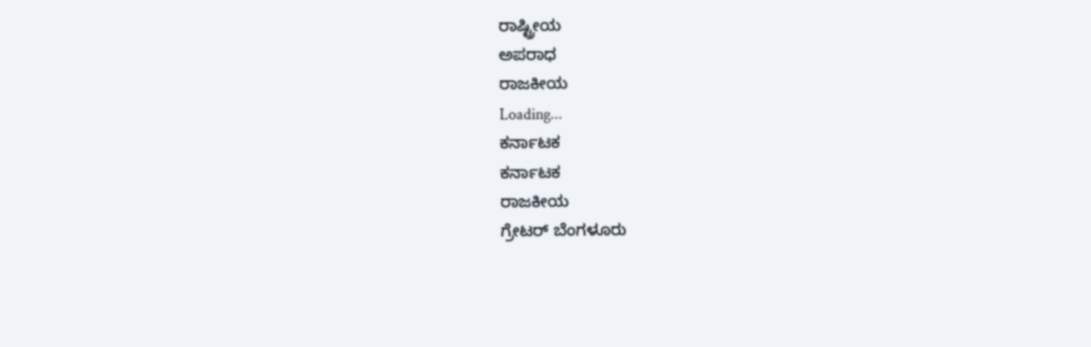ರಾಷ್ಟ್ರೀಯ
ಅಪರಾಧ
ರಾಜಕೀಯ
Loading...
ಕರ್ನಾಟಕ
ಕರ್ನಾಟಕ
ರಾಜಕೀಯ
ಗ್ರೇಟರ್ ಬೆಂಗಳೂರು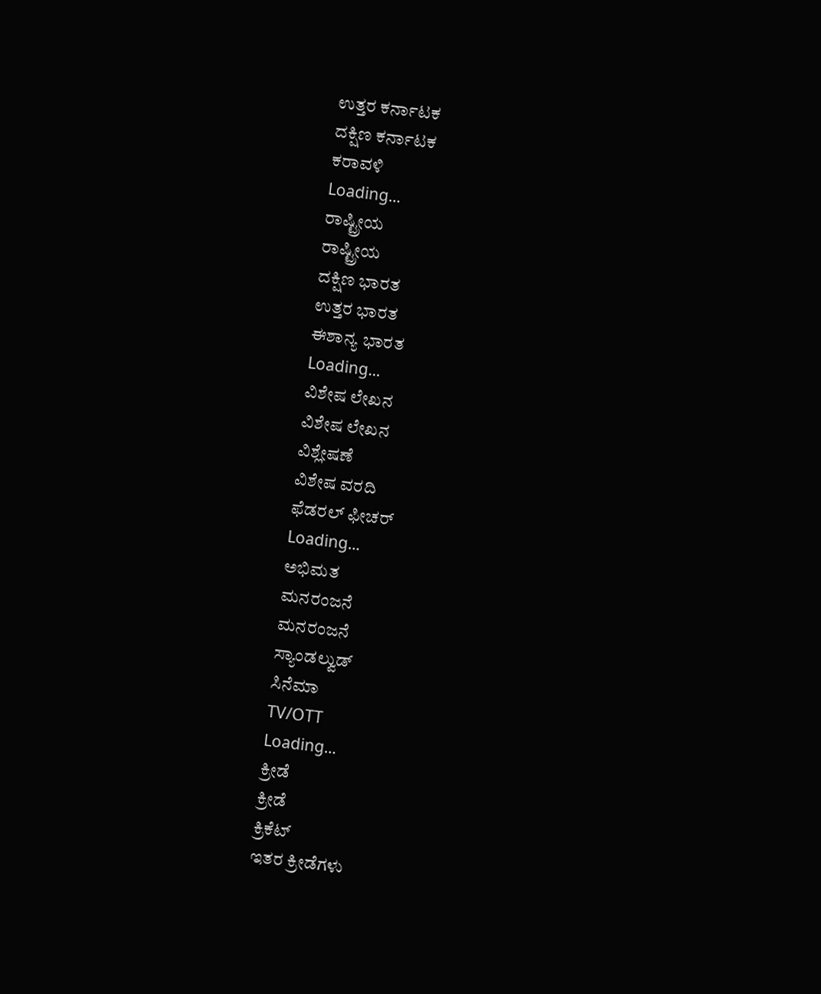ಉತ್ತರ ಕರ್ನಾಟಕ
ದಕ್ಷಿಣ ಕರ್ನಾಟಕ
ಕರಾವಳಿ
Loading...
ರಾಷ್ಟ್ರೀಯ
ರಾಷ್ಟ್ರೀಯ
ದಕ್ಷಿಣ ಭಾರತ
ಉತ್ತರ ಭಾರತ
ಈಶಾನ್ಯ ಭಾರತ
Loading...
ವಿಶೇಷ ಲೇಖನ
ವಿಶೇಷ ಲೇಖನ
ವಿಶ್ಲೇಷಣೆ
ವಿಶೇಷ ವರದಿ
ಫೆಡರಲ್ ಫೀಚರ್
Loading...
ಅಭಿಮತ
ಮನರಂಜನೆ
ಮನರಂಜನೆ
ಸ್ಯಾಂಡಲ್ವುಡ್
ಸಿನೆಮಾ
TV/OTT
Loading...
ಕ್ರೀಡೆ
ಕ್ರೀಡೆ
ಕ್ರಿಕೆಟ್
ಇತರ ಕ್ರೀಡೆಗಳು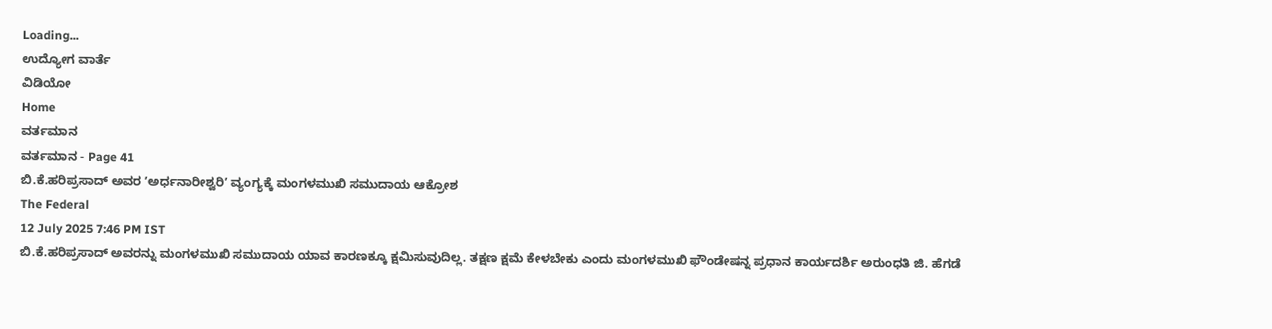Loading...
ಉದ್ಯೋಗ ವಾರ್ತೆ
ವಿಡಿಯೋ
Home
ವರ್ತಮಾನ
ವರ್ತಮಾನ - Page 41
ಬಿ.ಕೆ.ಹರಿಪ್ರಸಾದ್ ಅವರ ʼಅರ್ಧನಾರೀಶ್ವರಿʼ ವ್ಯಂಗ್ಯಕ್ಕೆ ಮಂಗಳಮುಖಿ ಸಮುದಾಯ ಆಕ್ರೋಶ
The Federal
12 July 2025 7:46 PM IST
ಬಿ.ಕೆ.ಹರಿಪ್ರಸಾದ್ ಅವರನ್ನು ಮಂಗಳಮುಖಿ ಸಮುದಾಯ ಯಾವ ಕಾರಣಕ್ಕೂ ಕ್ಷಮಿಸುವುದಿಲ್ಲ. ತಕ್ಷಣ ಕ್ಷಮೆ ಕೇಳಬೇಕು ಎಂದು ಮಂಗಳಮುಖಿ ಫೌಂಡೇಷನ್ನ ಪ್ರಧಾನ ಕಾರ್ಯದರ್ಶಿ ಅರುಂಧತಿ ಜಿ. ಹೆಗಡೆ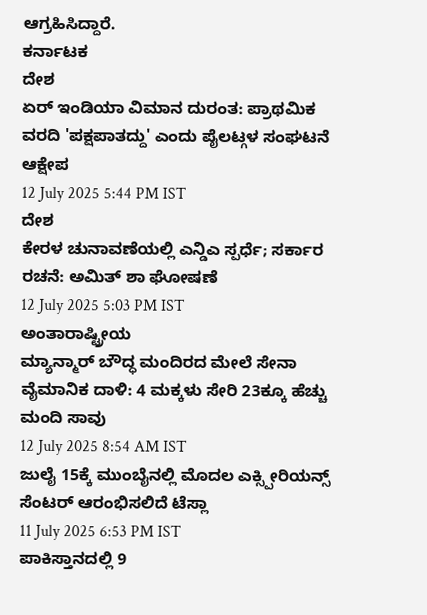ಆಗ್ರಹಿಸಿದ್ದಾರೆ.
ಕರ್ನಾಟಕ
ದೇಶ
ಏರ್ ಇಂಡಿಯಾ ವಿಮಾನ ದುರಂತ: ಪ್ರಾಥಮಿಕ ವರದಿ 'ಪಕ್ಷಪಾತದ್ದು' ಎಂದು ಪೈಲಟ್ಗಳ ಸಂಘಟನೆ ಆಕ್ಷೇಪ
12 July 2025 5:44 PM IST
ದೇಶ
ಕೇರಳ ಚುನಾವಣೆಯಲ್ಲಿ ಎನ್ಡಿಎ ಸ್ಪರ್ಧೆ; ಸರ್ಕಾರ ರಚನೆ: ಅಮಿತ್ ಶಾ ಘೋಷಣೆ
12 July 2025 5:03 PM IST
ಅಂತಾರಾಷ್ಟ್ರೀಯ
ಮ್ಯಾನ್ಮಾರ್ ಬೌದ್ಧ ಮಂದಿರದ ಮೇಲೆ ಸೇನಾ ವೈಮಾನಿಕ ದಾಳಿ: 4 ಮಕ್ಕಳು ಸೇರಿ 23ಕ್ಕೂ ಹೆಚ್ಚು ಮಂದಿ ಸಾವು
12 July 2025 8:54 AM IST
ಜುಲೈ 15ಕ್ಕೆ ಮುಂಬೈನಲ್ಲಿ ಮೊದಲ ಎಕ್ಸ್ಪೀರಿಯನ್ಸ್ ಸೆಂಟರ್ ಆರಂಭಿಸಲಿದೆ ಟೆಸ್ಲಾ
11 July 2025 6:53 PM IST
ಪಾಕಿಸ್ತಾನದಲ್ಲಿ 9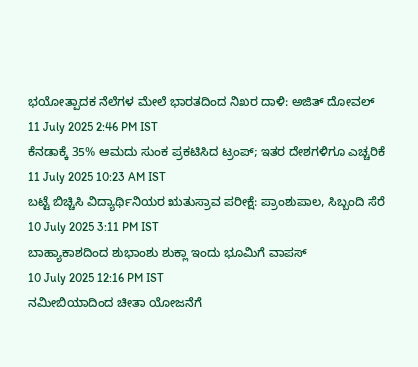ಭಯೋತ್ಪಾದಕ ನೆಲೆಗಳ ಮೇಲೆ ಭಾರತದಿಂದ ನಿಖರ ದಾಳಿ: ಅಜಿತ್ ದೋವಲ್
11 July 2025 2:46 PM IST
ಕೆನಡಾಕ್ಕೆ 35% ಆಮದು ಸುಂಕ ಪ್ರಕಟಿಸಿದ ಟ್ರಂಪ್; ಇತರ ದೇಶಗಳಿಗೂ ಎಚ್ಚರಿಕೆ
11 July 2025 10:23 AM IST
ಬಟ್ಟೆ ಬಿಚ್ಚಿಸಿ ವಿದ್ಯಾರ್ಥಿನಿಯರ ಋತುಸ್ರಾವ ಪರೀಕ್ಷೆ: ಪ್ರಾಂಶುಪಾಲ, ಸಿಬ್ಬಂದಿ ಸೆರೆ
10 July 2025 3:11 PM IST
ಬಾಹ್ಯಾಕಾಶದಿಂದ ಶುಭಾಂಶು ಶುಕ್ಲಾ ಇಂದು ಭೂಮಿಗೆ ವಾಪಸ್
10 July 2025 12:16 PM IST
ನಮೀಬಿಯಾದಿಂದ ಚೀತಾ ಯೋಜನೆಗೆ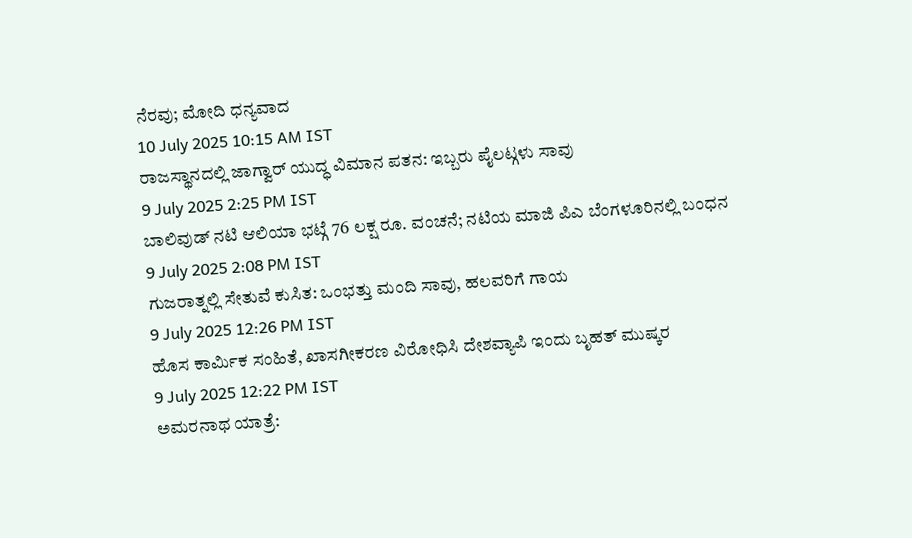ನೆರವು; ಮೋದಿ ಧನ್ಯವಾದ
10 July 2025 10:15 AM IST
ರಾಜಸ್ಥಾನದಲ್ಲಿ ಜಾಗ್ವಾರ್ ಯುದ್ಧ ವಿಮಾನ ಪತನ: ಇಬ್ಬರು ಪೈಲಟ್ಗಳು ಸಾವು
9 July 2025 2:25 PM IST
ಬಾಲಿವುಡ್ ನಟಿ ಆಲಿಯಾ ಭಟ್ಗೆ 76 ಲಕ್ಷ ರೂ. ವಂಚನೆ; ನಟಿಯ ಮಾಜಿ ಪಿಎ ಬೆಂಗಳೂರಿನಲ್ಲಿ ಬಂಧನ
9 July 2025 2:08 PM IST
ಗುಜರಾತ್ನಲ್ಲಿ ಸೇತುವೆ ಕುಸಿತ: ಒಂಭತ್ತು ಮಂದಿ ಸಾವು, ಹಲವರಿಗೆ ಗಾಯ
9 July 2025 12:26 PM IST
ಹೊಸ ಕಾರ್ಮಿಕ ಸಂಹಿತೆ, ಖಾಸಗೀಕರಣ ವಿರೋಧಿಸಿ ದೇಶವ್ಯಾಪಿ ಇಂದು ಬೃಹತ್ ಮುಷ್ಕರ
9 July 2025 12:22 PM IST
ಅಮರನಾಥ ಯಾತ್ರೆ: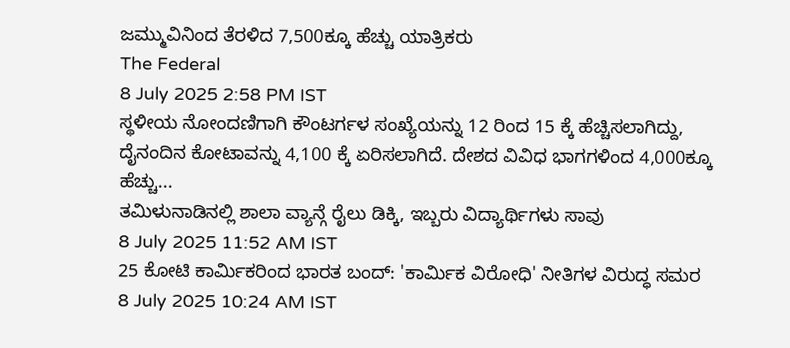ಜಮ್ಮುವಿನಿಂದ ತೆರಳಿದ 7,500ಕ್ಕೂ ಹೆಚ್ಚು ಯಾತ್ರಿಕರು
The Federal
8 July 2025 2:58 PM IST
ಸ್ಥಳೀಯ ನೋಂದಣಿಗಾಗಿ ಕೌಂಟರ್ಗಳ ಸಂಖ್ಯೆಯನ್ನು 12 ರಿಂದ 15 ಕ್ಕೆ ಹೆಚ್ಚಿಸಲಾಗಿದ್ದು, ದೈನಂದಿನ ಕೋಟಾವನ್ನು 4,100 ಕ್ಕೆ ಏರಿಸಲಾಗಿದೆ. ದೇಶದ ವಿವಿಧ ಭಾಗಗಳಿಂದ 4,000ಕ್ಕೂ ಹೆಚ್ಚು...
ತಮಿಳುನಾಡಿನಲ್ಲಿ ಶಾಲಾ ವ್ಯಾನ್ಗೆ ರೈಲು ಡಿಕ್ಕಿ, ಇಬ್ಬರು ವಿದ್ಯಾರ್ಥಿಗಳು ಸಾವು
8 July 2025 11:52 AM IST
25 ಕೋಟಿ ಕಾರ್ಮಿಕರಿಂದ ಭಾರತ ಬಂದ್: 'ಕಾರ್ಮಿಕ ವಿರೋಧಿ' ನೀತಿಗಳ ವಿರುದ್ಧ ಸಮರ
8 July 2025 10:24 AM IST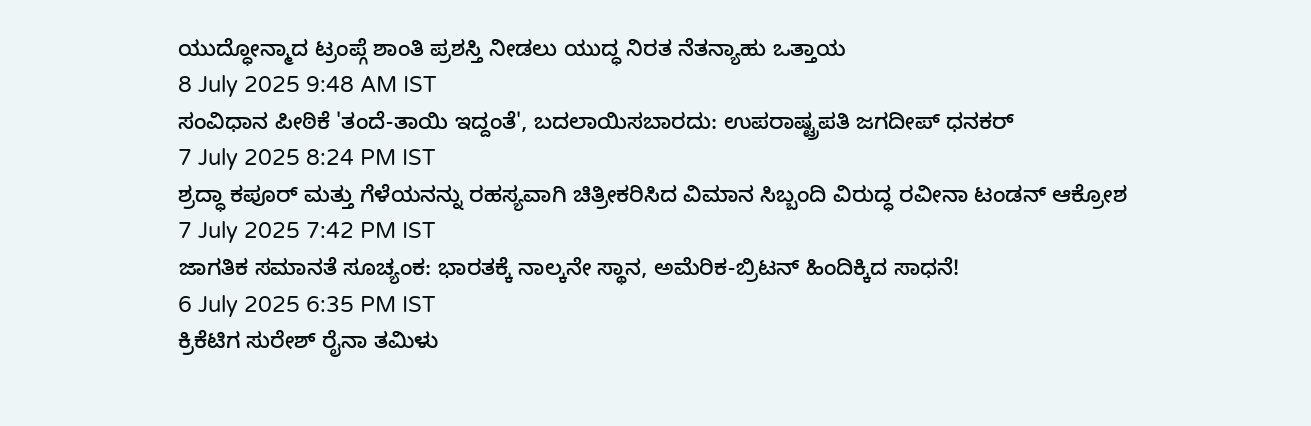ಯುದ್ಧೋನ್ಮಾದ ಟ್ರಂಪ್ಗೆ ಶಾಂತಿ ಪ್ರಶಸ್ತಿ ನೀಡಲು ಯುದ್ಧ ನಿರತ ನೆತನ್ಯಾಹು ಒತ್ತಾಯ
8 July 2025 9:48 AM IST
ಸಂವಿಧಾನ ಪೀಠಿಕೆ 'ತಂದೆ-ತಾಯಿ ಇದ್ದಂತೆ', ಬದಲಾಯಿಸಬಾರದು: ಉಪರಾಷ್ಟ್ರಪತಿ ಜಗದೀಪ್ ಧನಕರ್
7 July 2025 8:24 PM IST
ಶ್ರದ್ಧಾ ಕಪೂರ್ ಮತ್ತು ಗೆಳೆಯನನ್ನು ರಹಸ್ಯವಾಗಿ ಚಿತ್ರೀಕರಿಸಿದ ವಿಮಾನ ಸಿಬ್ಬಂದಿ ವಿರುದ್ಧ ರವೀನಾ ಟಂಡನ್ ಆಕ್ರೋಶ
7 July 2025 7:42 PM IST
ಜಾಗತಿಕ ಸಮಾನತೆ ಸೂಚ್ಯಂಕ: ಭಾರತಕ್ಕೆ ನಾಲ್ಕನೇ ಸ್ಥಾನ, ಅಮೆರಿಕ-ಬ್ರಿಟನ್ ಹಿಂದಿಕ್ಕಿದ ಸಾಧನೆ!
6 July 2025 6:35 PM IST
ಕ್ರಿಕೆಟಿಗ ಸುರೇಶ್ ರೈನಾ ತಮಿಳು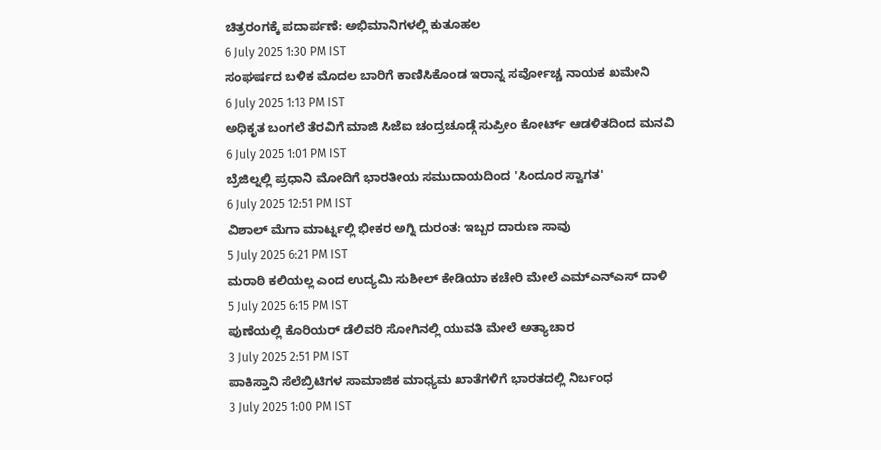ಚಿತ್ರರಂಗಕ್ಕೆ ಪದಾರ್ಪಣೆ: ಅಭಿಮಾನಿಗಳಲ್ಲಿ ಕುತೂಹಲ
6 July 2025 1:30 PM IST
ಸಂಘರ್ಷದ ಬಳಿಕ ಮೊದಲ ಬಾರಿಗೆ ಕಾಣಿಸಿಕೊಂಡ ಇರಾನ್ನ ಸರ್ವೋಚ್ಚ ನಾಯಕ ಖಮೇನಿ
6 July 2025 1:13 PM IST
ಅಧಿಕೃತ ಬಂಗಲೆ ತೆರವಿಗೆ ಮಾಜಿ ಸಿಜೆಐ ಚಂದ್ರಚೂಡ್ಗೆ ಸುಪ್ರೀಂ ಕೋರ್ಟ್ ಆಡಳಿತದಿಂದ ಮನವಿ
6 July 2025 1:01 PM IST
ಬ್ರೆಜಿಲ್ನಲ್ಲಿ ಪ್ರಧಾನಿ ಮೋದಿಗೆ ಭಾರತೀಯ ಸಮುದಾಯದಿಂದ 'ಸಿಂದೂರ ಸ್ವಾಗತ'
6 July 2025 12:51 PM IST
ವಿಶಾಲ್ ಮೆಗಾ ಮಾರ್ಟ್ನಲ್ಲಿ ಭೀಕರ ಅಗ್ನಿ ದುರಂತ: ಇಬ್ಬರ ದಾರುಣ ಸಾವು
5 July 2025 6:21 PM IST
ಮರಾಠಿ ಕಲಿಯಲ್ಲ ಎಂದ ಉದ್ಯಮಿ ಸುಶೀಲ್ ಕೇಡಿಯಾ ಕಚೇರಿ ಮೇಲೆ ಎಮ್ಎನ್ಎಸ್ ದಾಳಿ
5 July 2025 6:15 PM IST
ಪುಣೆಯಲ್ಲಿ ಕೊರಿಯರ್ ಡೆಲಿವರಿ ಸೋಗಿನಲ್ಲಿ ಯುವತಿ ಮೇಲೆ ಅತ್ಯಾಚಾರ
3 July 2025 2:51 PM IST
ಪಾಕಿಸ್ತಾನಿ ಸೆಲೆಬ್ರಿಟಿಗಳ ಸಾಮಾಜಿಕ ಮಾಧ್ಯಮ ಖಾತೆಗಳಿಗೆ ಭಾರತದಲ್ಲಿ ನಿರ್ಬಂಧ
3 July 2025 1:00 PM IST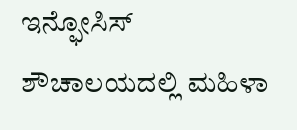ಇನ್ಫೋಸಿಸ್ ಶೌಚಾಲಯದಲ್ಲಿ ಮಹಿಳಾ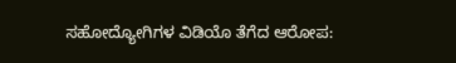ಸಹೋದ್ಯೋಗಿಗಳ ವಿಡಿಯೊ ತೆಗೆದ ಆರೋಪ: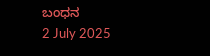ಬಂಧನ
2 July 2025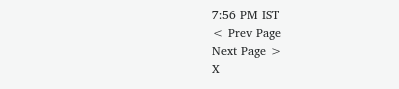7:56 PM IST
< Prev Page
Next Page >
X